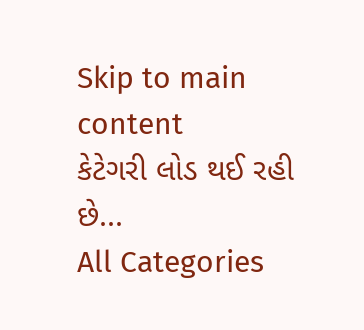Skip to main content
કેટેગરી લોડ થઈ રહી છે...
All Categories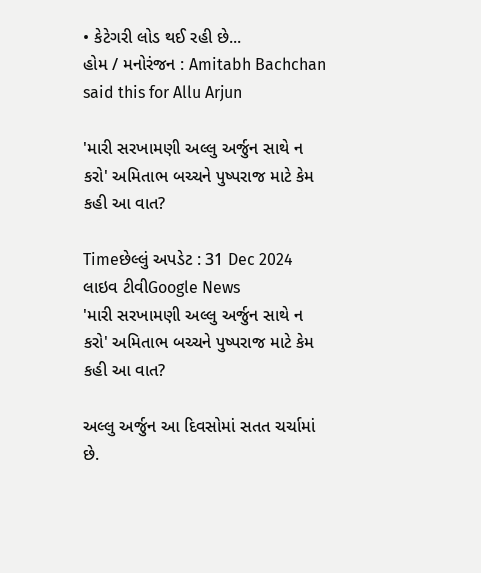• કેટેગરી લોડ થઈ રહી છે...
હોમ / મનોરંજન : Amitabh Bachchan said this for Allu Arjun

'મારી સરખામણી અલ્લુ અર્જુન સાથે ન કરો' અમિતાભ બચ્ચને પુષ્પરાજ માટે કેમ કહી આ વાત?

Timeછેલ્લું અપડેટ : 31 Dec 2024
લાઇવ ટીવીGoogle News
'મારી સરખામણી અલ્લુ અર્જુન સાથે ન કરો' અમિતાભ બચ્ચને પુષ્પરાજ માટે કેમ કહી આ વાત?

અલ્લુ અર્જુન આ દિવસોમાં સતત ચર્ચામાં છે.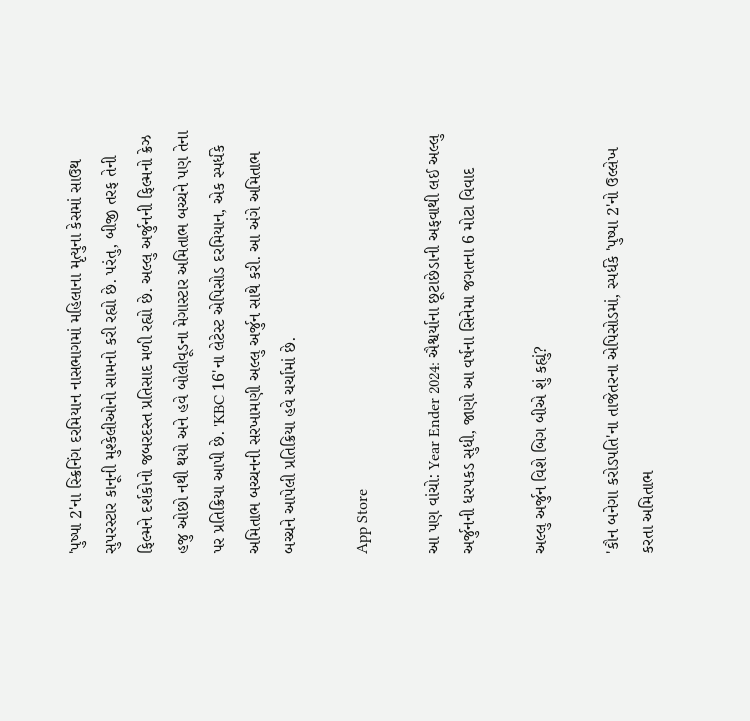'પુષ્પા 2'ના સ્ક્રિનિંગ દરમિયાન નાસભાગમાં મહિલાના મૃત્યુના કેસમાં સાઉથ સુપરસ્ટાર કાનૂની મુશ્કેલીઓનો સામનો કરી રહ્યો છે. પરંતુ, બીજી તરફ તેની ફિલ્મને દર્શકોનો જબરદસ્ત પ્રતિસાદ મળી રહ્યો છે. અલ્લુ અર્જુનની ફિલ્મનો ક્રેઝ હજુ ઓછો નથી થયો અને હવે બોલીવૂડના મેગાસ્ટાર અમિતાભ બચ્ચને પણ તેના પર પ્રતિક્રિયા આપી છે. 'KBC 16'ના લેટેસ્ટ એપિસોડ દરમિયાન, એક સ્પર્ધકે અમિતાભ બચ્ચનની સરખામણી અલ્લુ અર્જુન સાથે કરી. આ અંગે અમિતાભ બચ્ચને આપેલી પ્રતિક્રિયા હવે ચર્ચામાં છે.

App Store

આ પણ વાંચો: Year Ender 2024: ઐશ્વર્યાના છૂટાછેડાની અફવાથી લઈ અલ્લુ અર્જુનની ધરપકડ સુધી, જાણો આ વર્ષના સિનેમા જગતના 6 મોટા વિવાદ

અલ્લુ અર્જુન વિશે બિગ બીએ શું કહ્યું?

'કૌન બનેગા કરોડપતિ'ના તાજેતરના એપિસોડમાં, સ્પર્ધકે 'પુષ્પા 2'નો ઉલ્લેખ કરતા અમિતાભ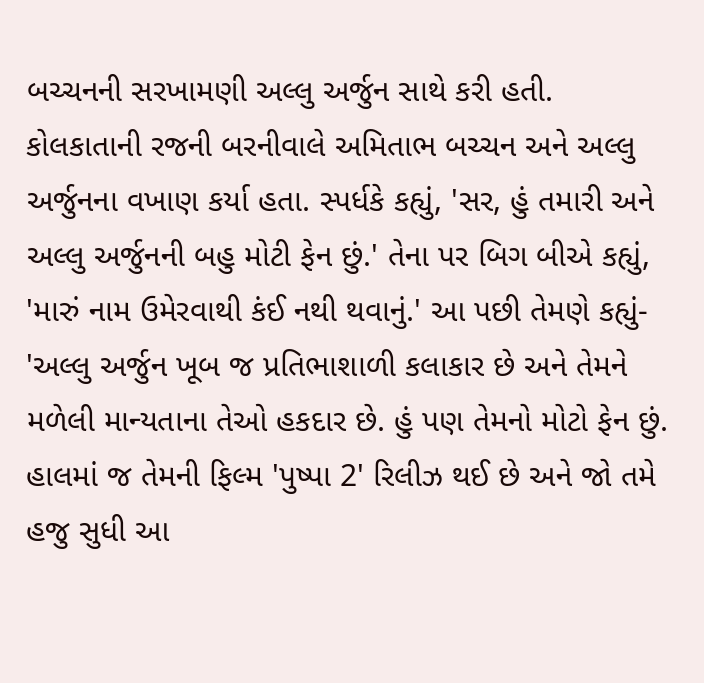બચ્ચનની સરખામણી અલ્લુ અર્જુન સાથે કરી હતી. કોલકાતાની રજની બરનીવાલે અમિતાભ બચ્ચન અને અલ્લુ અર્જુનના વખાણ કર્યા હતા. સ્પર્ધકે કહ્યું, 'સર, હું તમારી અને અલ્લુ અર્જુનની બહુ મોટી ફેન છું.' તેના પર બિગ બીએ કહ્યું, 'મારું નામ ઉમેરવાથી કંઈ નથી થવાનું.' આ પછી તેમણે કહ્યું- 'અલ્લુ અર્જુન ખૂબ જ પ્રતિભાશાળી કલાકાર છે અને તેમને મળેલી માન્યતાના તેઓ હકદાર છે. હું પણ તેમનો મોટો ફેન છું. હાલમાં જ તેમની ફિલ્મ 'પુષ્પા 2' રિલીઝ થઈ છે અને જો તમે હજુ સુધી આ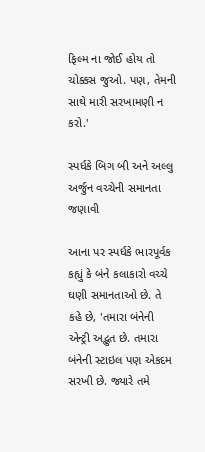ફિલ્મ ના જોઈ હોય તો ચોક્કસ જુઓ. પણ, તેમની સાથે મારી સરખામણી ન કરો.'

સ્પર્ધકે બિગ બી અને અલ્લુ અર્જુન વચ્ચેની સમાનતા જણાવી

આના પર સ્પર્ધકે ભારપૂર્વક કહ્યું કે બંને કલાકારો વચ્ચે ઘણી સમાનતાઓ છે. તે કહે છે, 'તમારા બંનેની એન્ટ્રી અદ્ભુત છે. તમારા બંનેની સ્ટાઇલ પણ એકદમ સરખી છે. જ્યારે તમે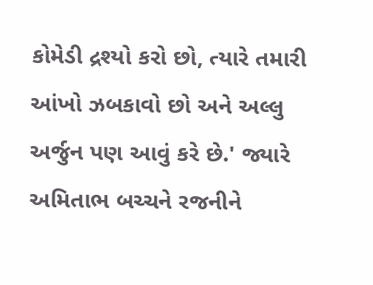કોમેડી દ્રશ્યો કરો છો, ત્યારે તમારી આંખો ઝબકાવો છો અને અલ્લુ અર્જુન પણ આવું કરે છે.' જ્યારે અમિતાભ બચ્ચને રજનીને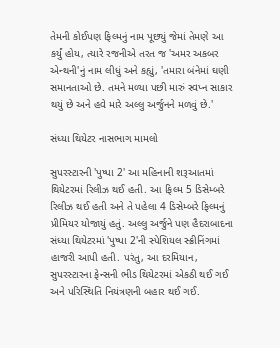તેમની કોઈપણ ફિલ્મનું નામ પૂછ્યું જેમાં તેમણે આ કર્યું હોય, ત્યારે રજનીએ તરત જ 'અમર અકબર એન્થની'નું નામ લીધું અને કહ્યું, 'તમારા બંનેમાં ઘણી સમાનતાઓ છે. તમને મળ્યા પછી મારું સ્વપ્ન સાકાર થયું છે અને હવે મારે અલ્લુ અર્જુનને મળવું છે.'

સંધ્યા થિયેટર નાસભાગ મામલો

સુપરસ્ટારની 'પુષ્પા 2' આ મહિનાની શરૂઆતમાં થિયેટરમાં રિલીઝ થઈ હતી. આ ફિલ્મ 5 ડિસેમ્બરે રિલીઝ થઈ હતી અને તે પહેલા 4 ડિસેમ્બરે ફિલ્મનું પ્રીમિયર યોજાયું હતું. અલ્લુ અર્જુને પણ હૈદરાબાદના સંધ્યા થિયેટરમાં 'પુષ્પા 2'ની સ્પેશિયલ સ્ક્રીનિંગમાં હાજરી આપી હતી. પરંતુ, આ દરમિયાન, સુપરસ્ટારના ફેન્સની ભીડ થિયેટરમાં એકઠી થઈ ગઈ અને પરિસ્થિતિ નિયંત્રણની બહાર થઈ ગઈ.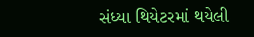સંધ્યા થિયેટરમાં થયેલી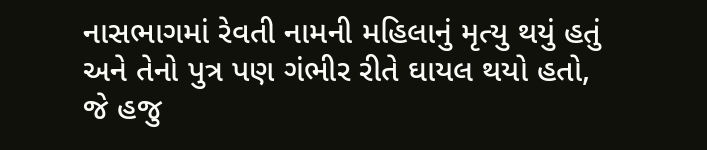નાસભાગમાં રેવતી નામની મહિલાનું મૃત્યુ થયું હતું અને તેનો પુત્ર પણ ગંભીર રીતે ઘાયલ થયો હતો, જે હજુ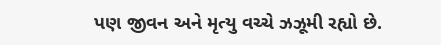પણ જીવન અને મૃત્યુ વચ્ચે ઝઝૂમી રહ્યો છે.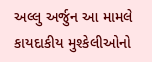અલ્લુ અર્જુન આ મામલે કાયદાકીય મુશ્કેલીઓનો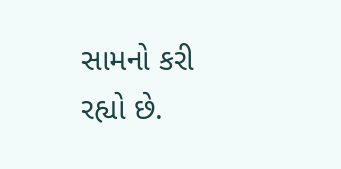સામનો કરી રહ્યો છે.